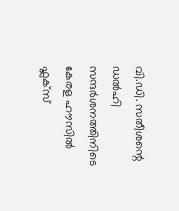വി.ഡി. സതീശന്റെ ഡൽഹി സന്ദർശനത്തിനിടെ കേരള ഹൗസിൽ ഫ്ലക്സ്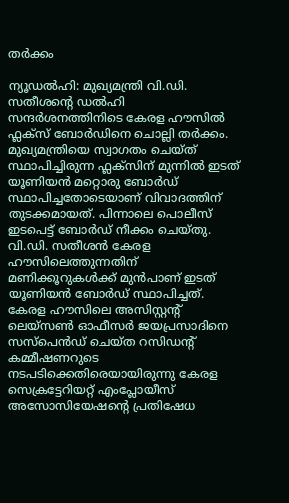തർക്കം

ന്യൂഡൽഹി: മുഖ്യമന്ത്രി വി.ഡി. സതീശന്റെ ഡൽഹി സന്ദർശനത്തിനിടെ കേരള ഹൗസിൽ ഫ്ലക്സ് ബോർഡിനെ ചൊല്ലി തർക്കം. മുഖ്യമന്ത്രിയെ സ്വാഗതം ചെയ്ത് സ്ഥാപിച്ചിരുന്ന ഫ്ലക്സിന് മുന്നിൽ ഇടത് യൂണിയൻ മറ്റൊരു ബോർഡ് സ്ഥാപിച്ചതോടെയാണ് വിവാദത്തിന് തുടക്കമായത്. പിന്നാലെ പൊലീസ് ഇടപെട്ട് ബോർഡ് നീക്കം ചെയ്തു.
വി.ഡി. സതീശൻ കേരള ഹൗസിലെത്തുന്നതിന് മണിക്കൂറുകൾക്ക് മുൻപാണ് ഇടത് യൂണിയൻ ബോർഡ് സ്ഥാപിച്ചത്. കേരള ഹൗസിലെ അസിസ്റ്റന്റ് ലെയ്സൺ ഓഫീസർ ജയപ്രസാദിനെ സസ്പെൻഡ് ചെയ്ത റസിഡന്റ് കമ്മീഷണറുടെ നടപടിക്കെതിരെയായിരുന്നു കേരള സെക്രട്ടേറിയറ്റ് എംപ്ലോയീസ് അസോസിയേഷന്റെ പ്രതിഷേധ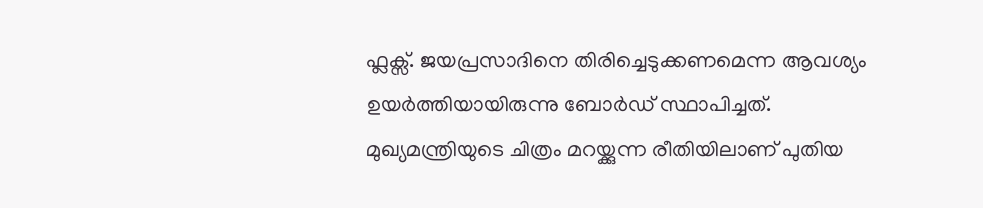ഫ്ലക്സ്. ജയപ്രസാദിനെ തിരിച്ചെടുക്കണമെന്ന ആവശ്യം ഉയർത്തിയായിരുന്നു ബോർഡ് സ്ഥാപിച്ചത്.
മുഖ്യമന്ത്രിയുടെ ചിത്രം മറയ്ക്കുന്ന രീതിയിലാണ് പുതിയ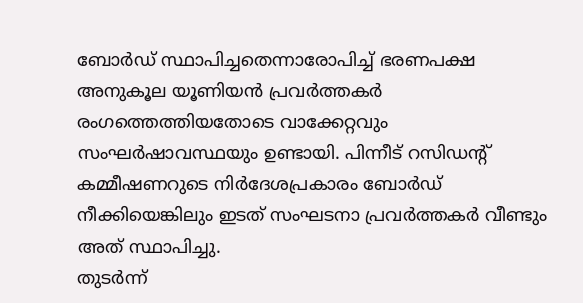ബോർഡ് സ്ഥാപിച്ചതെന്നാരോപിച്ച് ഭരണപക്ഷ അനുകൂല യൂണിയൻ പ്രവർത്തകർ രംഗത്തെത്തിയതോടെ വാക്കേറ്റവും സംഘർഷാവസ്ഥയും ഉണ്ടായി. പിന്നീട് റസിഡന്റ് കമ്മീഷണറുടെ നിർദേശപ്രകാരം ബോർഡ് നീക്കിയെങ്കിലും ഇടത് സംഘടനാ പ്രവർത്തകർ വീണ്ടും അത് സ്ഥാപിച്ചു.
തുടർന്ന്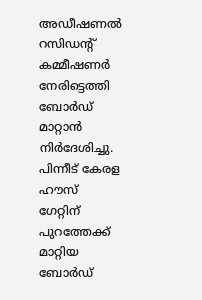അഡീഷണൽ റസിഡന്റ് കമ്മീഷണർ നേരിട്ടെത്തി ബോർഡ് മാറ്റാൻ നിർദേശിച്ചു. പിന്നീട് കേരള ഹൗസ് ഗേറ്റിന് പുറത്തേക്ക് മാറ്റിയ ബോർഡ്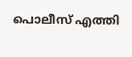പൊലീസ് എത്തി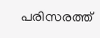പരിസരത്ത്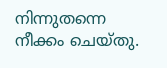നിന്നുതന്നെ നീക്കം ചെയ്തു.